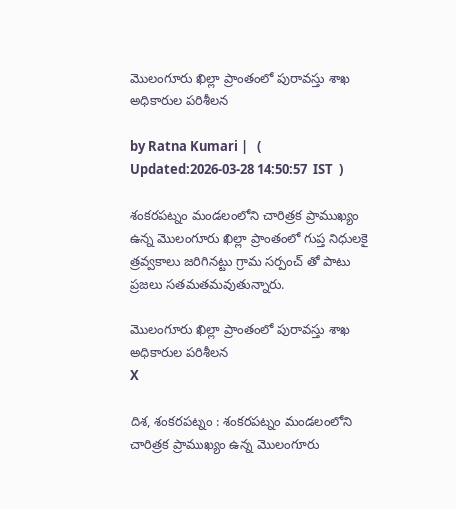మొలంగూరు ఖిల్లా ప్రాంతంలో పురావస్తు శాఖ అధికారుల పరిశీలన

by Ratna Kumari |   (  Updated:2026-03-28 14:50:57  IST  )

శంకరపట్నం మండలంలోని చారిత్రక ప్రాముఖ్యం ఉన్న మొలంగూరు ఖిల్లా ప్రాంతంలో గుప్త నిధులకై త్రవ్వకాలు జరిగినట్టు గ్రామ సర్పంచ్ తో పాటు ప్రజలు స‌త‌మ‌త‌మ‌వుతున్నారు.

మొలంగూరు ఖిల్లా ప్రాంతంలో పురావస్తు శాఖ అధికారుల పరిశీలన
X

దిశ, శంకరపట్నం : శంకరపట్నం మండలంలోని చారిత్రక ప్రాముఖ్యం ఉన్న మొలంగూరు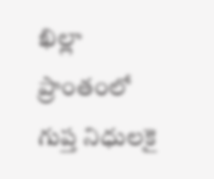ఖిల్లా ప్రాంతంలో గుప్త నిధులకై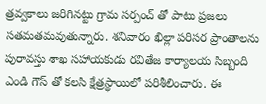త్రవ్వకాలు జరిగినట్టు గ్రామ సర్పంచ్ తో పాటు ప్రజలు స‌త‌మ‌త‌మ‌వుతున్నారు. శనివారం ఖిల్లా పరిసర ప్రాంతాలను పురావస్తు శాఖ సహాయకుడు రవితేజ కార్యాలయ సిబ్బంది ఎండి గౌస్ తో కలసి క్షేత్రస్థాయిలో పరిశీలించారు. ఈ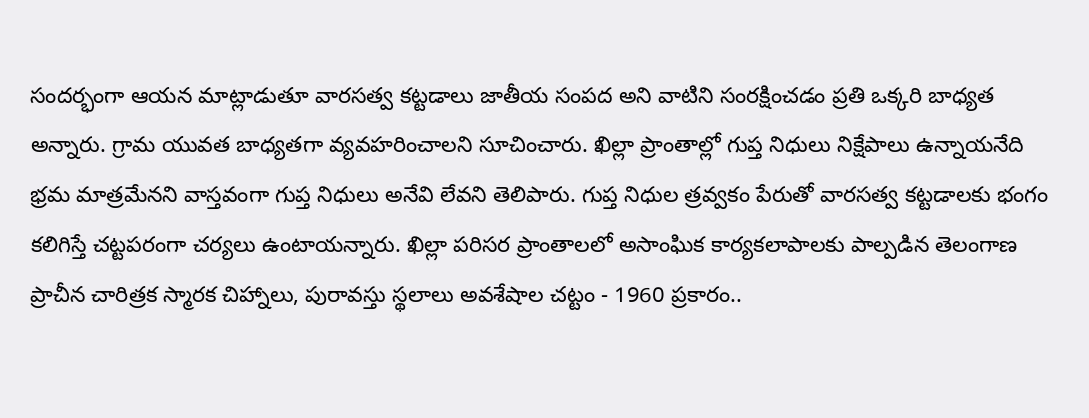సందర్భంగా ఆయ‌న మాట్లాడుతూ వారసత్వ కట్టడాలు జాతీయ సంపద అని వాటిని సంరక్షించడం ప్రతి ఒక్కరి బాధ్యత అన్నారు. గ్రామ యువత బాధ్యతగా వ్యవహరించాలని సూచించారు. ఖిల్లా ప్రాంతాల్లో గుప్త నిధులు నిక్షేపాలు ఉన్నాయనేది భ్రమ మాత్రమేనని వాస్తవంగా గుప్త నిధులు అనేవి లేవని తెలిపారు. గుప్త నిధుల త్రవ్వకం పేరుతో వారసత్వ కట్టడాలకు భంగం కలిగిస్తే చట్టపరంగా చర్యలు ఉంటాయన్నారు. ఖిల్లా పరిసర ప్రాంతాలలో అసాంఘిక కార్యకలాపాలకు పాల్పడిన తెలంగాణ ప్రాచీన చారిత్రక స్మారక చిహ్నాలు, పురావస్తు స్థలాలు అవశేషాల చట్టం - 1960 ప్రకారం..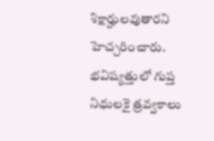శిక్షార్హులవుతారని హెచ్చరించారు. భవిష్యత్తులో గుప్త నిధులకై త్రవ్వకాలు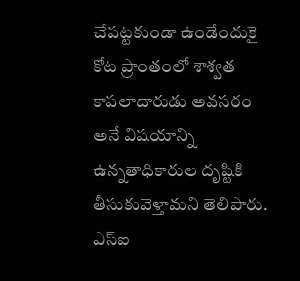చేపట్టకుండా ఉండేందుకై కోట ప్రాంతంలో శాశ్వత కాపలాదారుడు అవసరం అనే విషయాన్ని ఉన్నతాధికారుల దృష్టికి తీసుకువెళ్తామని తెలిపారు. ఎస్ఐ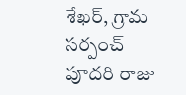శేఖర్, గ్రామ సర్పంచ్ పూదరి రాజు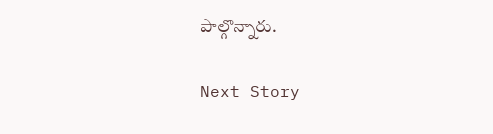పాల్గొన్నారు.

Next Story